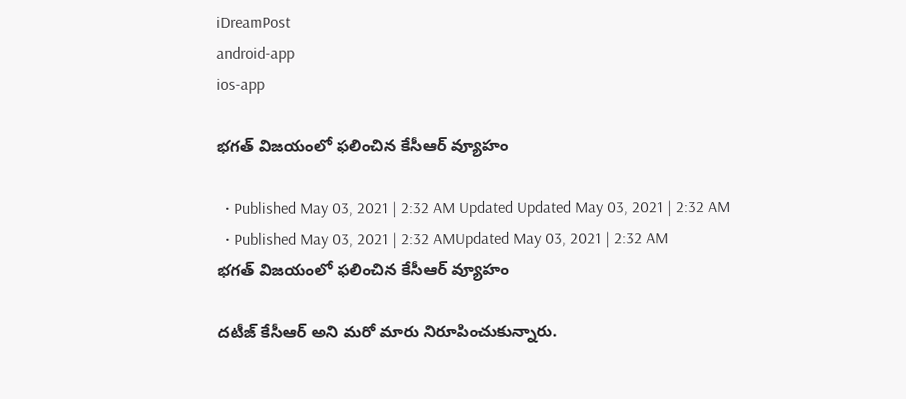iDreamPost
android-app
ios-app

భ‌గ‌త్ విజ‌యంలో ఫ‌లించిన కేసీఆర్ వ్యూహం

  • Published May 03, 2021 | 2:32 AM Updated Updated May 03, 2021 | 2:32 AM
  • Published May 03, 2021 | 2:32 AMUpdated May 03, 2021 | 2:32 AM
భ‌గ‌త్ విజ‌యంలో ఫ‌లించిన కేసీఆర్ వ్యూహం

ద‌టీజ్ కేసీఆర్ అని మ‌రో మారు నిరూపించుకున్నారు.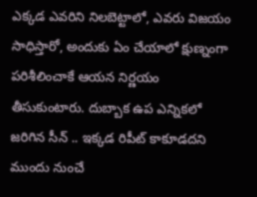ఎక్క‌డ ఎవ‌రిని నిల‌బెట్టాలో, ఎవ‌రు విజ‌యం సాధిస్తారో, అందుకు ఏం చేయాలో క్షుణ్నంగా ప‌రిశీలించాకే ఆయ‌న నిర్ణ‌యం తీసుకుంటారు. దుబ్బాక ఉప ఎన్నిక‌లో జ‌రిగిన సీన్ .. ఇక్క‌డ రిపీట్ కాకూడ‌ద‌ని ముందు నుంచే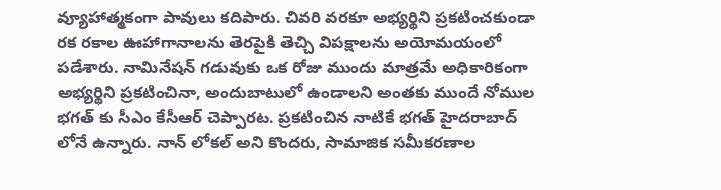వ్యూహాత్మ‌కంగా పావులు క‌దిపారు. చివ‌రి వ‌ర‌కూ అభ్య‌ర్థిని ప్ర‌క‌టించ‌కుండా ర‌క ర‌కాల ఊహాగానాల‌ను తెర‌పైకి తెచ్చి విప‌క్షాల‌ను అయోమ‌యంలో ప‌డేశారు. నామినేష‌న్ గ‌డువుకు ఒక రోజు ముందు మాత్ర‌మే అధికారికంగా అభ్య‌ర్థిని ప్ర‌క‌టించినా, అందుబాటులో ఉండాల‌ని అంత‌కు ముందే నోముల భ‌గ‌త్ కు సీఎం కేసీఆర్ చెప్పార‌ట‌. ప్ర‌క‌టించిన నాటికే భ‌గ‌త్ హైద‌రాబాద్ లోనే ఉన్నారు. నాన్ లోక‌ల్ అని కొంద‌రు, సామాజిక స‌మీక‌ర‌ణాల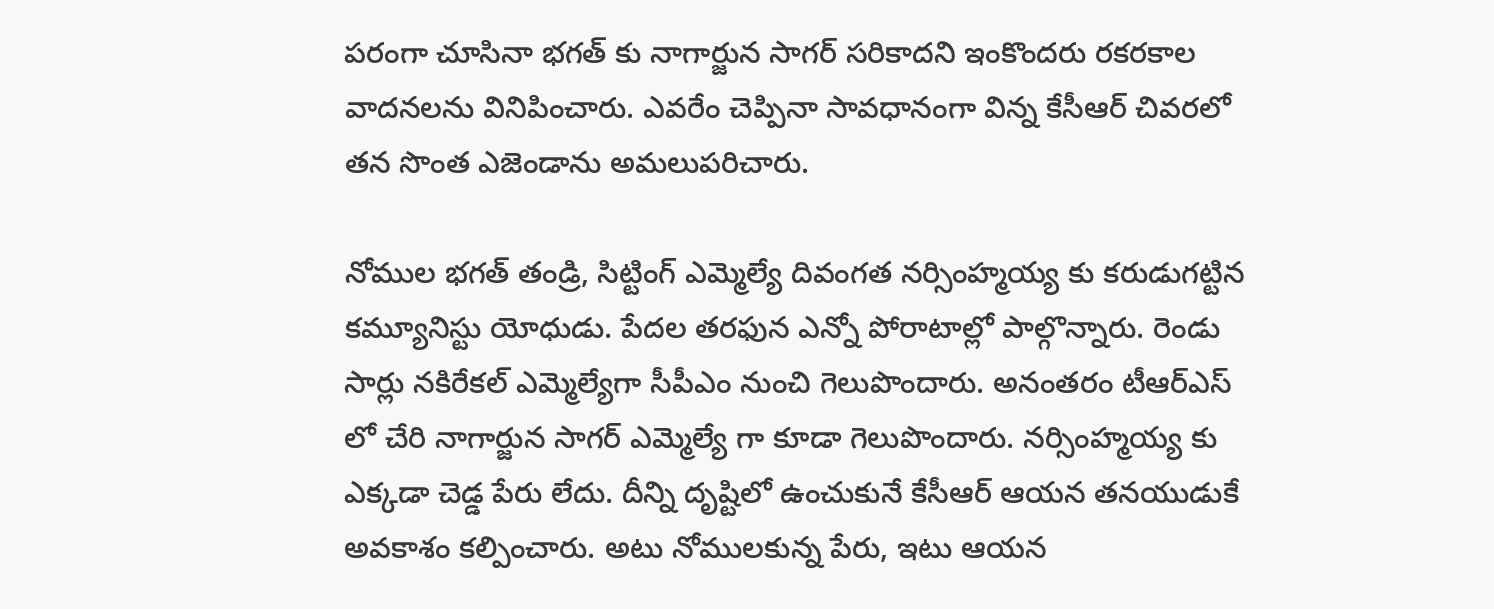ప‌రంగా చూసినా భ‌గ‌త్ కు నాగార్జున సాగ‌ర్ స‌రికాద‌ని ఇంకొంద‌రు ర‌క‌ర‌కాల వాద‌న‌ల‌ను వినిపించారు. ఎవ‌రేం చెప్పినా సావ‌ధానంగా విన్న కేసీఆర్ చివ‌ర‌లో త‌న సొంత ఎజెండాను అమ‌లుప‌రిచారు.

నోముల భ‌గ‌త్ తండ్రి, సిట్టింగ్ ఎమ్మెల్యే దివంగ‌త న‌ర్సింహ్మ‌య్య కు క‌రుడుగ‌ట్టిన క‌మ్యూనిస్టు యోధుడు. పేద‌ల త‌ర‌ఫున ఎన్నో పోరాటాల్లో పాల్గొన్నారు. రెండు సార్లు న‌కిరేక‌ల్ ఎమ్మెల్యేగా సీపీఎం నుంచి గెలుపొందారు. అనంత‌రం టీఆర్ఎస్ లో చేరి నాగార్జున సాగ‌ర్ ఎమ్మెల్యే గా కూడా గెలుపొందారు. న‌ర్సింహ్మ‌య్య కు ఎక్క‌డా చెడ్డ పేరు లేదు. దీన్ని దృష్టిలో ఉంచుకునే కేసీఆర్ ఆయ‌న త‌న‌యుడుకే అవ‌కాశం క‌ల్పించారు. అటు నోముల‌కున్న పేరు, ఇటు ఆయ‌న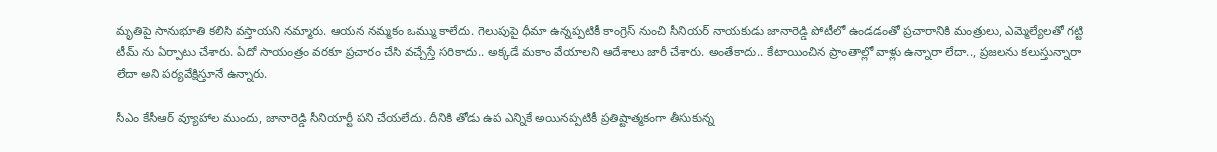మృతిపై సానుభూతి క‌లిసి వ‌స్తాయ‌ని న‌మ్మారు. ఆయ‌న న‌మ్మ‌కం ఒమ్ము కాలేదు. గెలుపుపై ధీమా ఉన్న‌ప్ప‌టికీ కాంగ్రెస్ నుంచి సీనియ‌ర్ నాయ‌కుడు జానారెడ్డి పోటీలో ఉండ‌డంతో ప్ర‌చారానికి మంత్రులు, ఎమ్మెల్యేల‌తో గ‌ట్టి టీమ్ ను ఏర్పాటు చేశారు. ఏదో సాయంత్రం వ‌ర‌కూ ప్ర‌చారం చేసి వ‌చ్చేస్తే స‌రికాదు.. అక్క‌డే మ‌కాం వేయాల‌ని ఆదేశాలు జారీ చేశారు. అంతేకాదు.. కేటాయించిన ప్రాంతాల్లో వాళ్లు ఉన్నారా లేదా.., ప్ర‌జ‌ల‌ను క‌లుస్తున్నారా లేదా అని ప‌ర్య‌వేక్షిస్తూనే ఉన్నారు.

సీఎం కేసీఆర్ వ్యూహాల ముందు, జానారెడ్డి సీనియార్టీ ప‌ని చేయ‌లేదు. దీనికి తోడు ఉప ఎన్నికే అయిన‌ప్ప‌టికీ ప్ర‌తిష్టాత్మ‌కంగా తీసుకున్న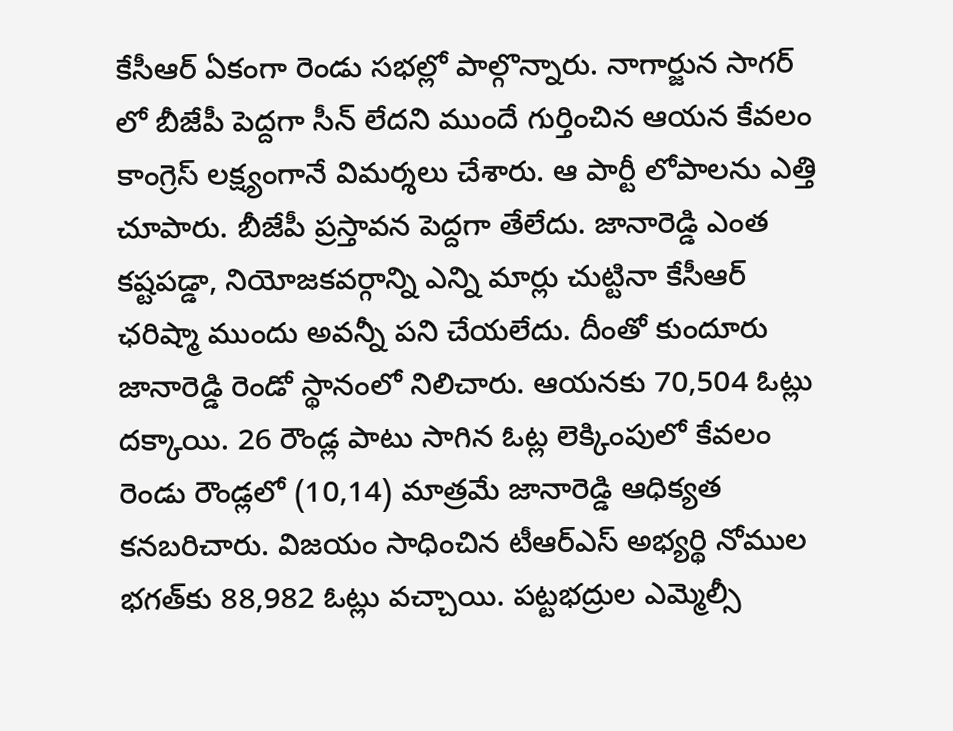కేసీఆర్ ఏకంగా రెండు స‌భ‌ల్లో పాల్గొన్నారు. నాగార్జున సాగ‌ర్ లో బీజేపీ పెద్ద‌గా సీన్ లేద‌ని ముందే గుర్తించిన ఆయ‌న కేవ‌లం కాంగ్రెస్ ల‌క్ష్యంగానే విమ‌ర్శ‌లు చేశారు. ఆ పార్టీ లోపాల‌ను ఎత్తి చూపారు. బీజేపీ ప్ర‌స్తావ‌న పెద్ద‌గా తేలేదు. జానారెడ్డి ఎంత క‌ష్ట‌ప‌డ్డా, నియోజ‌క‌వ‌ర్గాన్ని ఎన్ని మార్లు చుట్టినా కేసీఆర్ ఛ‌రిష్మా ముందు అవ‌న్నీ ప‌ని చేయ‌లేదు. దీంతో కుందూరు జానారెడ్డి రెండో స్థానంలో నిలిచారు. ఆయనకు 70,504 ఓట్లు దక్కాయి. 26 రౌండ్ల పాటు సాగిన ఓట్ల లెక్కింపులో కేవలం రెండు రౌండ్లలో (10,14) మాత్రమే జానారెడ్డి ఆధిక్యత కనబరిచారు. విజయం సాధించిన టీఆర్‌ఎస్‌ అభ్యర్థి నోముల భగత్‌కు 88,982 ఓట్లు వచ్చాయి. ప‌ట్ట‌భ‌ద్రుల ఎమ్మెల్సీ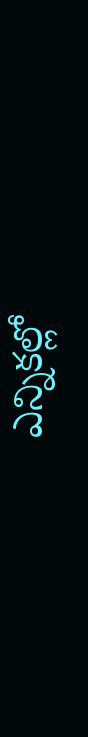ఎన్నిక‌ల్లో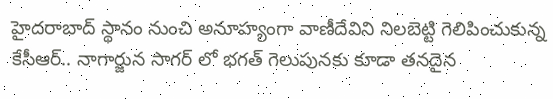హైద‌రాబాద్ స్థానం నుంచి అనూహ్యంగా వాణీదేవిని నిల‌బెట్టి గెలిపించుకున్న కేసీఆర్.. నాగార్జున సాగ‌ర్ లో భ‌గ‌త్ గెలుపున‌కు కూడా త‌న‌దైన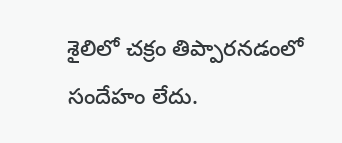శైలిలో చ‌క్రం తిప్పార‌న‌డంలో సందేహం లేదు.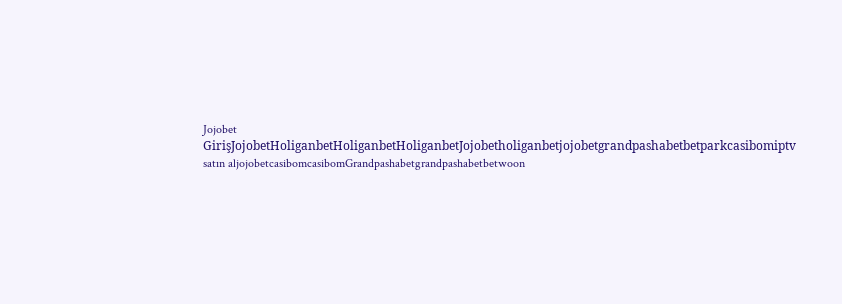Jojobet GirişJojobetHoliganbetHoliganbetHoliganbetJojobetholiganbetjojobetgrandpashabetbetparkcasibomiptv satın aljojobetcasibomcasibomGrandpashabetgrandpashabetbetwoon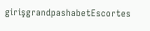girişgrandpashabetEscortes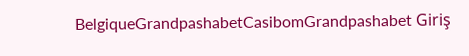BelgiqueGrandpashabetCasibomGrandpashabet Giriş